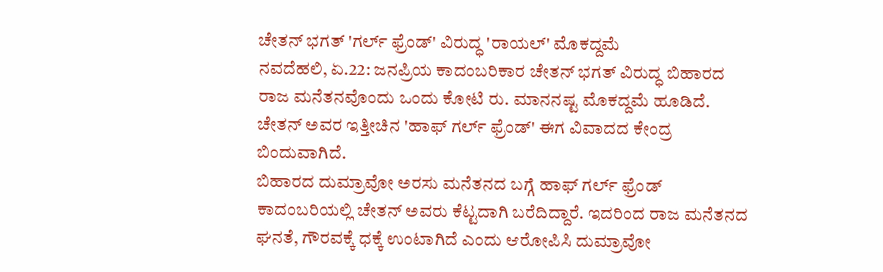ಚೇತನ್ ಭಗತ್ 'ಗರ್ಲ್ ಫ್ರೆಂಡ್' ವಿರುದ್ಧ 'ರಾಯಲ್' ಮೊಕದ್ದಮೆ
ನವದೆಹಲಿ, ಏ.22: ಜನಪ್ರಿಯ ಕಾದಂಬರಿಕಾರ ಚೇತನ್ ಭಗತ್ ವಿರುದ್ಧ ಬಿಹಾರದ ರಾಜ ಮನೆತನವೊಂದು ಒಂದು ಕೋಟಿ ರು. ಮಾನನಷ್ಟ ಮೊಕದ್ದಮೆ ಹೂಡಿದೆ. ಚೇತನ್ ಅವರ ಇತ್ತೀಚಿನ 'ಹಾಫ್ ಗರ್ಲ್ ಫ್ರೆಂಡ್' ಈಗ ವಿವಾದದ ಕೇಂದ್ರ ಬಿಂದುವಾಗಿದೆ.
ಬಿಹಾರದ ದುಮ್ರಾವೋ ಅರಸು ಮನೆತನದ ಬಗ್ಗೆ ಹಾಫ್ ಗರ್ಲ್ ಫ್ರೆಂಡ್ ಕಾದಂಬರಿಯಲ್ಲಿ ಚೇತನ್ ಅವರು ಕೆಟ್ಟದಾಗಿ ಬರೆದಿದ್ದಾರೆ. ಇದರಿಂದ ರಾಜ ಮನೆತನದ ಘನತೆ, ಗೌರವಕ್ಕೆ ಧಕ್ಕೆ ಉಂಟಾಗಿದೆ ಎಂದು ಆರೋಪಿಸಿ ದುಮ್ರಾವೋ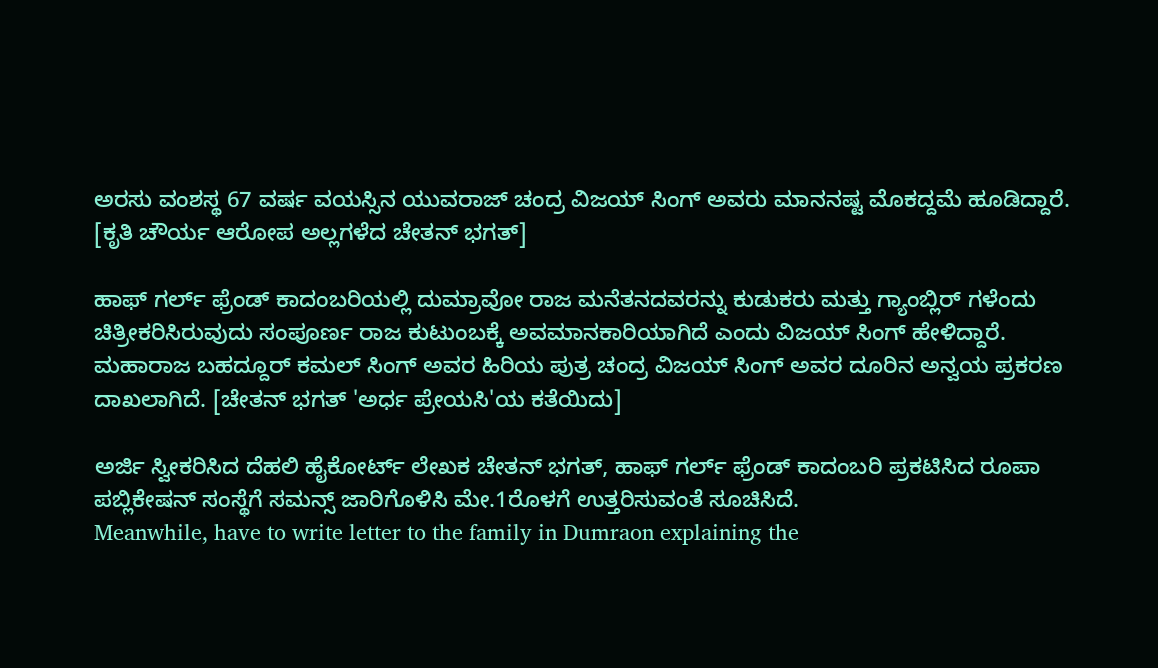ಅರಸು ವಂಶಸ್ಥ 67 ವರ್ಷ ವಯಸ್ಸಿನ ಯುವರಾಜ್ ಚಂದ್ರ ವಿಜಯ್ ಸಿಂಗ್ ಅವರು ಮಾನನಷ್ಟ ಮೊಕದ್ದಮೆ ಹೂಡಿದ್ದಾರೆ. [ಕೃತಿ ಚೌರ್ಯ ಆರೋಪ ಅಲ್ಲಗಳೆದ ಚೇತನ್ ಭಗತ್]

ಹಾಫ್ ಗರ್ಲ್ ಫ್ರೆಂಡ್ ಕಾದಂಬರಿಯಲ್ಲಿ ದುಮ್ರಾವೋ ರಾಜ ಮನೆತನದವರನ್ನು ಕುಡುಕರು ಮತ್ತು ಗ್ಯಾಂಬ್ಲಿರ್ ಗಳೆಂದು ಚಿತ್ರೀಕರಿಸಿರುವುದು ಸಂಪೂರ್ಣ ರಾಜ ಕುಟುಂಬಕ್ಕೆ ಅವಮಾನಕಾರಿಯಾಗಿದೆ ಎಂದು ವಿಜಯ್ ಸಿಂಗ್ ಹೇಳಿದ್ದಾರೆ.
ಮಹಾರಾಜ ಬಹದ್ದೂರ್ ಕಮಲ್ ಸಿಂಗ್ ಅವರ ಹಿರಿಯ ಪುತ್ರ ಚಂದ್ರ ವಿಜಯ್ ಸಿಂಗ್ ಅವರ ದೂರಿನ ಅನ್ವಯ ಪ್ರಕರಣ ದಾಖಲಾಗಿದೆ. [ಚೇತನ್ ಭಗತ್ 'ಅರ್ಧ ಪ್ರೇಯಸಿ'ಯ ಕತೆಯಿದು]

ಅರ್ಜಿ ಸ್ವೀಕರಿಸಿದ ದೆಹಲಿ ಹೈಕೋರ್ಟ್ ಲೇಖಕ ಚೇತನ್ ಭಗತ್, ಹಾಫ್ ಗರ್ಲ್ ಫ್ರೆಂಡ್ ಕಾದಂಬರಿ ಪ್ರಕಟಿಸಿದ ರೂಪಾ ಪಬ್ಲಿಕೇಷನ್ ಸಂಸ್ಥೆಗೆ ಸಮನ್ಸ್ ಜಾರಿಗೊಳಿಸಿ ಮೇ.1ರೊಳಗೆ ಉತ್ತರಿಸುವಂತೆ ಸೂಚಿಸಿದೆ.
Meanwhile, have to write letter to the family in Dumraon explaining the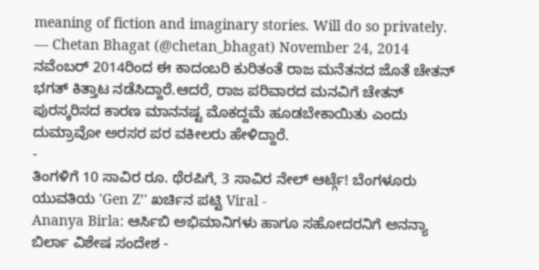meaning of fiction and imaginary stories. Will do so privately.
— Chetan Bhagat (@chetan_bhagat) November 24, 2014 ನವೆಂಬರ್ 2014ರಿಂದ ಈ ಕಾದಂಬರಿ ಕುರಿತಂತೆ ರಾಜ ಮನೆತನದ ಜೊತೆ ಚೇತನ್ ಭಗತ್ ಕಿತ್ತಾಟ ನಡೆಸಿದ್ದಾರೆ.ಆದರೆ, ರಾಜ ಪರಿವಾರದ ಮನವಿಗೆ ಚೇತನ್ ಪುರಸ್ಕರಿಸದ ಕಾರಣ ಮಾನನಷ್ಟ ಮೊಕದ್ದಮೆ ಹೂಡಬೇಕಾಯಿತು ಎಂದು ದುಮ್ರಾವೋ ಅರಸರ ಪರ ವಕೀಲರು ಹೇಳಿದ್ದಾರೆ.
-
ತಿಂಗಳಿಗೆ 10 ಸಾವಿರ ರೂ. ಥೆರಪಿಗೆ, 3 ಸಾವಿರ ನೇಲ್ ಆರ್ಟ್ಗೆ! ಬೆಂಗಳೂರು ಯುವತಿಯ 'Gen Z’' ಖರ್ಚಿನ ಪಟ್ಟಿ Viral -
Ananya Birla: ಆರ್ಸಿಬಿ ಅಭಿಮಾನಿಗಳು ಹಾಗೂ ಸಹೋದರನಿಗೆ ಅನನ್ಯಾ ಬಿರ್ಲಾ ವಿಶೇಷ ಸಂದೇಶ -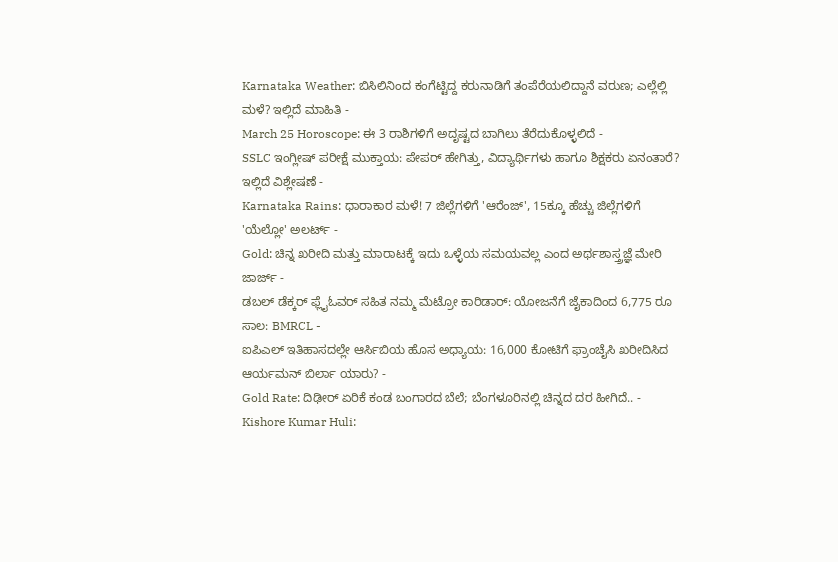Karnataka Weather: ಬಿಸಿಲಿನಿಂದ ಕಂಗೆಟ್ಟಿದ್ದ ಕರುನಾಡಿಗೆ ತಂಪೆರೆಯಲಿದ್ದಾನೆ ವರುಣ; ಎಲ್ಲೆಲ್ಲಿ ಮಳೆ? ಇಲ್ಲಿದೆ ಮಾಹಿತಿ -
March 25 Horoscope: ಈ 3 ರಾಶಿಗಳಿಗೆ ಅದೃಷ್ಟದ ಬಾಗಿಲು ತೆರೆದುಕೊಳ್ಳಲಿದೆ -
SSLC ಇಂಗ್ಲೀಷ್ ಪರೀಕ್ಷೆ ಮುಕ್ತಾಯ: ಪೇಪರ್ ಹೇಗಿತ್ತು, ವಿದ್ಯಾರ್ಥಿಗಳು ಹಾಗೂ ಶಿಕ್ಷಕರು ಏನಂತಾರೆ? ಇಲ್ಲಿದೆ ವಿಶ್ಲೇಷಣೆ -
Karnataka Rains: ಧಾರಾಕಾರ ಮಳೆ! 7 ಜಿಲ್ಲೆಗಳಿಗೆ 'ಆರೆಂಜ್', 15ಕ್ಕೂ ಹೆಚ್ಚು ಜಿಲ್ಲೆಗಳಿಗೆ 'ಯೆಲ್ಲೋ' ಅಲರ್ಟ್ -
Gold: ಚಿನ್ನ ಖರೀದಿ ಮತ್ತು ಮಾರಾಟಕ್ಕೆ ಇದು ಒಳ್ಳೆಯ ಸಮಯವಲ್ಲ ಎಂದ ಅರ್ಥಶಾಸ್ತ್ರಜ್ಞೆ ಮೇರಿ ಜಾರ್ಜ್ -
ಡಬಲ್ ಡೆಕ್ಕರ್ ಫ್ಲೈಓವರ್ ಸಹಿತ ನಮ್ಮ ಮೆಟ್ರೋ ಕಾರಿಡಾರ್: ಯೋಜನೆಗೆ ಜೈಕಾದಿಂದ 6,775 ರೂ ಸಾಲ: BMRCL -
ಐಪಿಎಲ್ ಇತಿಹಾಸದಲ್ಲೇ ಆರ್ಸಿಬಿಯ ಹೊಸ ಅಧ್ಯಾಯ: 16,000 ಕೋಟಿಗೆ ಫ್ರಾಂಚೈಸಿ ಖರೀದಿಸಿದ ಆರ್ಯಮನ್ ಬಿರ್ಲಾ ಯಾರು? -
Gold Rate: ದಿಢೀರ್ ಏರಿಕೆ ಕಂಡ ಬಂಗಾರದ ಬೆಲೆ; ಬೆಂಗಳೂರಿನಲ್ಲಿ ಚಿನ್ನದ ದರ ಹೀಗಿದೆ.. -
Kishore Kumar Huli: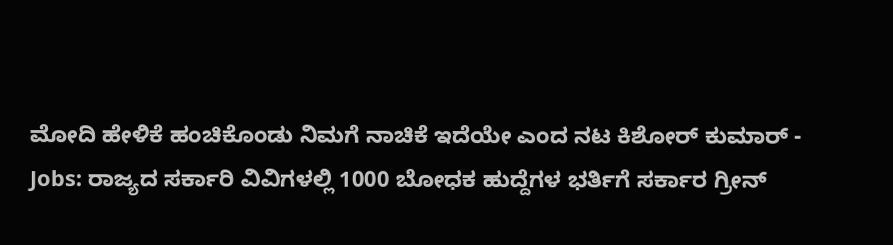ಮೋದಿ ಹೇಳಿಕೆ ಹಂಚಿಕೊಂಡು ನಿಮಗೆ ನಾಚಿಕೆ ಇದೆಯೇ ಎಂದ ನಟ ಕಿಶೋರ್ ಕುಮಾರ್ -
Jobs: ರಾಜ್ಯದ ಸರ್ಕಾರಿ ವಿವಿಗಳಲ್ಲಿ 1000 ಬೋಧಕ ಹುದ್ದೆಗಳ ಭರ್ತಿಗೆ ಸರ್ಕಾರ ಗ್ರೀನ್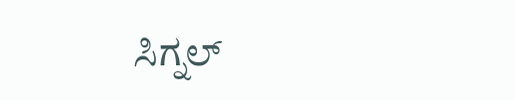ಸಿಗ್ನಲ್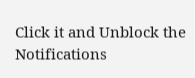Click it and Unblock the Notifications